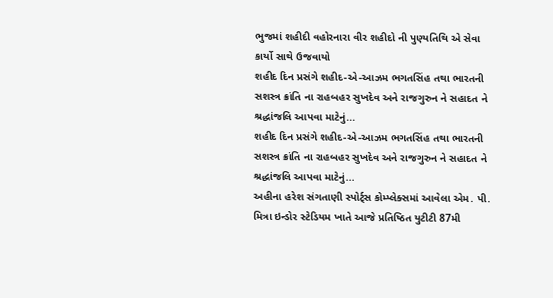ભુજમાં શહીદી વહોરનારા વીર શહીદો ની પુણ્યતિથિ એ સેવા કાર્યો સાથે ઉજવાયો
શહીદ દિન પ્રસંગે શહીદ-એ-આઝમ ભગતસિંહ તથા ભારતની સશસ્ત્ર ક્રાંતિ ના રાહબહર સુખદેવ અને રાજગુરુન ને સહાદત ને શ્રદ્ધાંજલિ આપવા માટેનું...
શહીદ દિન પ્રસંગે શહીદ-એ-આઝમ ભગતસિંહ તથા ભારતની સશસ્ત્ર ક્રાંતિ ના રાહબહર સુખદેવ અને રાજગુરુન ને સહાદત ને શ્રદ્ધાંજલિ આપવા માટેનું...
અહીના હરેશ સંગતાણી સ્પોર્ટ્સ કોમ્પ્લેક્સમાં આવેલા એમ. પી. મિત્રા ઇન્ડોર સ્ટેડિયમ ખાતે આજે પ્રતિષ્ઠિત યુટીટી 87મી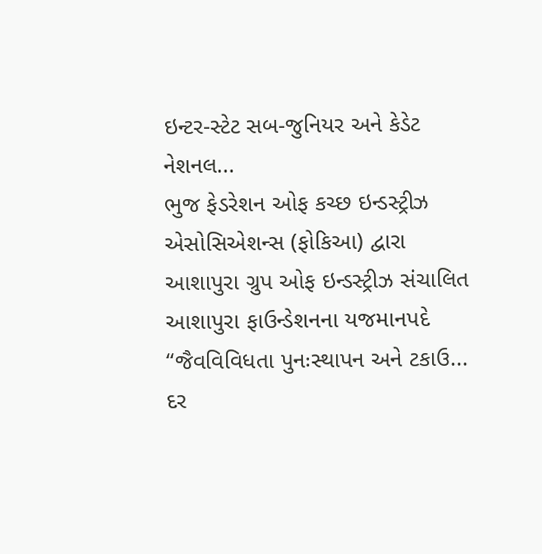ઇન્ટર-સ્ટેટ સબ-જુનિયર અને કેડેટ નેશનલ...
ભુજ ફેડરેશન ઓફ કચ્છ ઇન્ડસ્ટ્રીઝ એસોસિએશન્સ (ફોકિઆ) દ્વારા આશાપુરા ગ્રુપ ઓફ ઇન્ડસ્ટ્રીઝ સંચાલિત આશાપુરા ફાઉન્ડેશનના યજમાનપદે “જૈવવિવિધતા પુનઃસ્થાપન અને ટકાઉ...
દર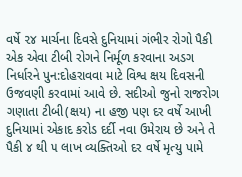વર્ષે ૨૪ માર્ચના દિવસે દુનિયામાં ગંભીર રોગો પૈકી એક એવા ટીબી રોગને નિર્મૂળ કરવાના અડગ નિર્ધારને પુન:દોહરાવવા માટે વિશ્વ ક્ષય દિવસની ઉજવણી કરવામાં આવે છે. સદીઓ જુનો રાજરોગ ગણાતા ટીબી(ક્ષય) ના હજી પણ દર વર્ષે આખી દુનિયામાં એકાદ કરોડ દર્દી નવા ઉમેરાય છે અને તે પૈકી ૪ થી ૫ લાખ વ્યક્તિઓ દર વર્ષે મૃત્યુ પામે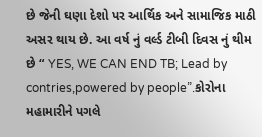છે જેની ઘણા દેશો પર આર્થિક અને સામાજિક માઠી અસર થાય છે. આ વર્ષ નું વર્લ્ડ ટીબી દિવસ નું થીમ છે “ YES, WE CAN END TB; Lead by contries,powered by people”.કોરોના મહામારીને પગલે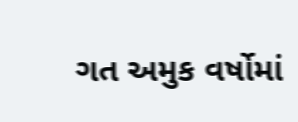ગત અમુક વર્ષોમાં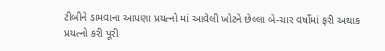ટીબીને ડામવાના આપણા પ્રયત્નો માં આવેલી ખોટને છેલ્લા બે-ચાર વર્ષોમાં ફરી અથાક પ્રયત્નો કરી પૂરી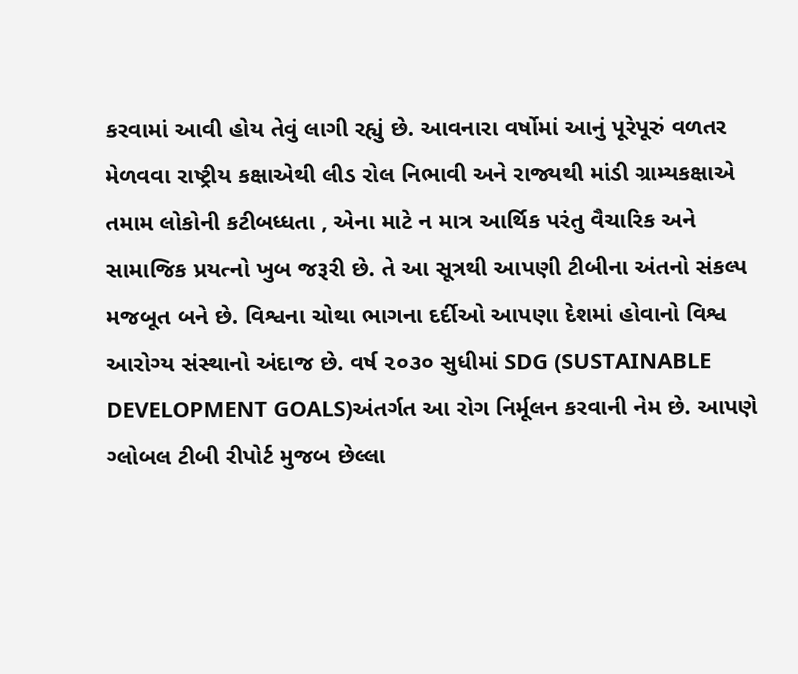કરવામાં આવી હોય તેવું લાગી રહ્યું છે. આવનારા વર્ષોમાં આનું પૂરેપૂરું વળતર મેળવવા રાષ્ટ્રીય કક્ષાએથી લીડ રોલ નિભાવી અને રાજ્યથી માંડી ગ્રામ્યકક્ષાએ તમામ લોકોની કટીબધ્ધતા , એના માટે ન માત્ર આર્થિક પરંતુ વૈચારિક અને સામાજિક પ્રયત્નો ખુબ જરૂરી છે. તે આ સૂત્રથી આપણી ટીબીના અંતનો સંકલ્પ મજબૂત બને છે. વિશ્વના ચોથા ભાગના દર્દીઓ આપણા દેશમાં હોવાનો વિશ્વ આરોગ્ય સંસ્થાનો અંદાજ છે. વર્ષ ૨૦૩૦ સુધીમાં SDG (SUSTAINABLE DEVELOPMENT GOALS)અંતર્ગત આ રોગ નિર્મૂલન કરવાની નેમ છે. આપણે ગ્લોબલ ટીબી રીપોર્ટ મુજબ છેલ્લા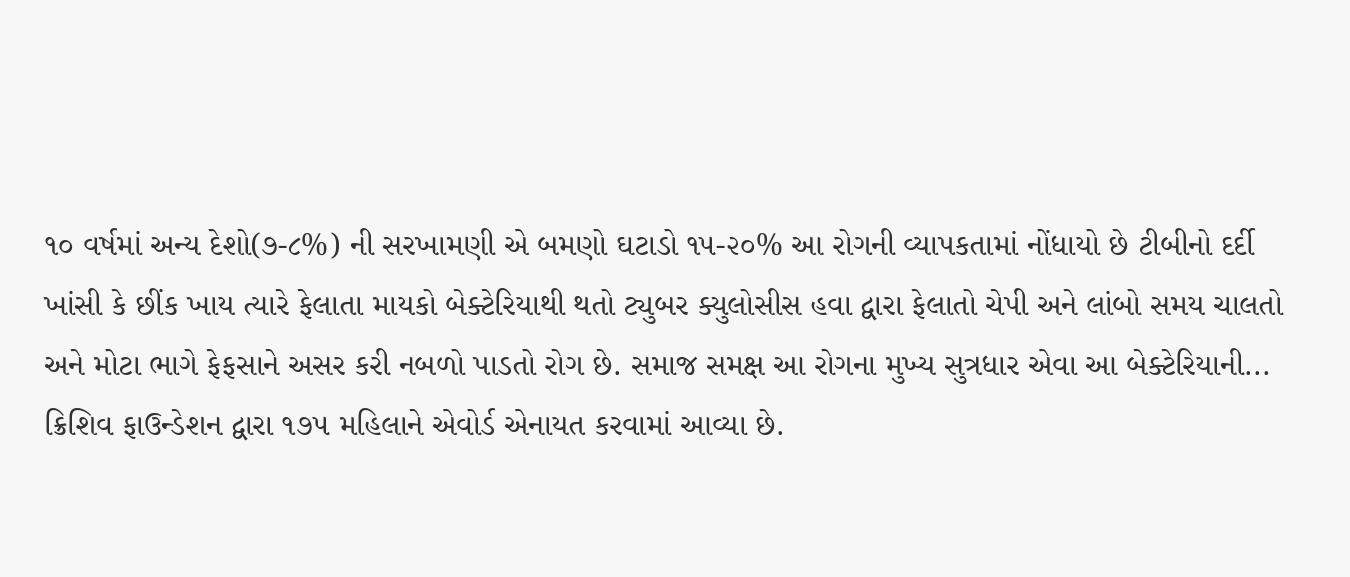૧૦ વર્ષમાં અન્ય દેશો(૭-૮%) ની સરખામણી એ બમણો ઘટાડો ૧૫-૨૦% આ રોગની વ્યાપકતામાં નોંધાયો છે ટીબીનો દર્દી ખાંસી કે છીંક ખાય ત્યારે ફેલાતા માયકો બેક્ટેરિયાથી થતો ટ્યુબર ક્યુલોસીસ હવા દ્વારા ફેલાતો ચેપી અને લાંબો સમય ચાલતો અને મોટા ભાગે ફેફસાને અસર કરી નબળો પાડતો રોગ છે. સમાજ સમક્ષ આ રોગના મુખ્ય સુત્રધાર એવા આ બેક્ટેરિયાની...
ક્રિશિવ ફાઉન્ડેશન દ્વારા ૧૭૫ મહિલાને એવોર્ડ એનાયત કરવામાં આવ્યા છે.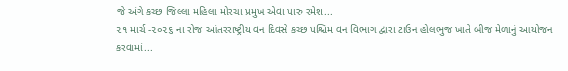જે અંગે કચ્છ જિલ્લા મહિલા મોરચા પ્રમુખ એવા પારુ રમેશ...
૨૧ માર્ચ -૨૦૨૬ ના રોજ આંતરરાષ્ટ્રીય વન દિવસે કચ્છ પશ્ચિમ વન વિભાગ દ્વારા ટાઉન હોલભુજ ખાતે બીજ મેળાનું આયોજન કરવામાં...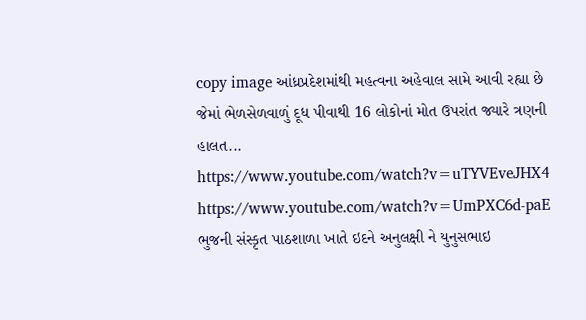copy image આંધ્રપ્રદેશમાંથી મહત્વના અહેવાલ સામે આવી રહ્યા છે જેમાં ભેળસેળવાળું દૂધ પીવાથી 16 લોકોનાં મોત ઉપરાંત જ્યારે ત્રણની હાલત...
https://www.youtube.com/watch?v=uTYVEveJHX4
https://www.youtube.com/watch?v=UmPXC6d-paE
ભુજની સંસ્કૃત પાઠશાળા ખાતે ઇદને અનુલક્ષી ને યુનુસભાઇ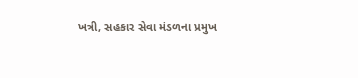ખત્રી, સહકાર સેવા મંડળના પ્રમુખ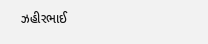ઝહીરભાઈ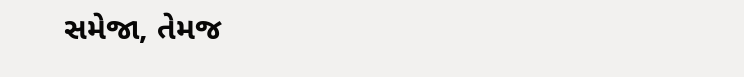સમેજા, તેમજ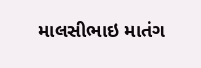માલસીભાઇ માતંગ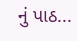નું પાઠ...